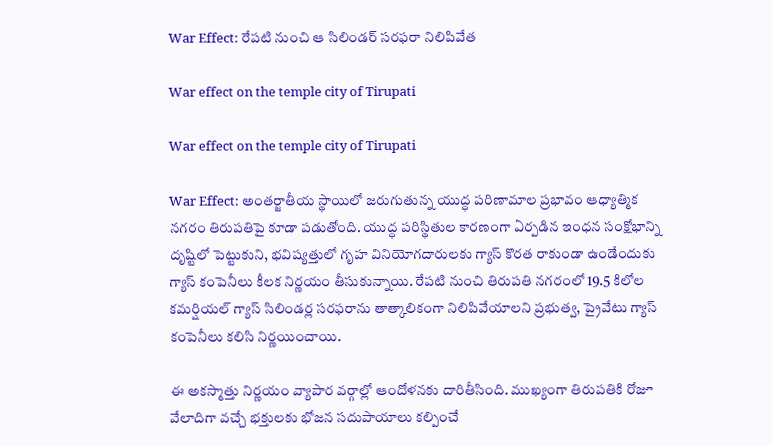War Effect: రేపటి నుంచి ఆ సిలిండర్‌ సరఫరా నిలిపివేత

War effect on the temple city of Tirupati

War effect on the temple city of Tirupati

War Effect: అంతర్జాతీయ స్థాయిలో జరుగుతున్న యుద్ధ పరిణామాల ప్రభావం ఆధ్యాత్మిక నగరం తిరుపతిపై కూడా పడుతోంది. యుద్ధ పరిస్థితుల కారణంగా ఏర్పడిన ఇంధన సంక్షోభాన్ని దృష్టిలో పెట్టుకుని, భవిష్యత్తులో గృహ వినియోగదారులకు గ్యాస్ కొరత రాకుండా ఉండేందుకు గ్యాస్ కంపెనీలు కీలక నిర్ణయం తీసుకున్నాయి. రేపటి నుంచి తిరుపతి నగరంలో 19.5 కిలోల కమర్షియల్ గ్యాస్ సిలిండర్ల సరఫరాను తాత్కాలికంగా నిలిపివేయాలని ప్రభుత్వ, ప్రైవేటు గ్యాస్ కంపెనీలు కలిసి నిర్ణయించాయి.

ఈ అకస్మాత్తు నిర్ణయం వ్యాపార వర్గాల్లో ఆందోళనకు దారితీసింది. ముఖ్యంగా తిరుపతికి రోజూ వేలాదిగా వచ్చే భక్తులకు భోజన సదుపాయాలు కల్పించే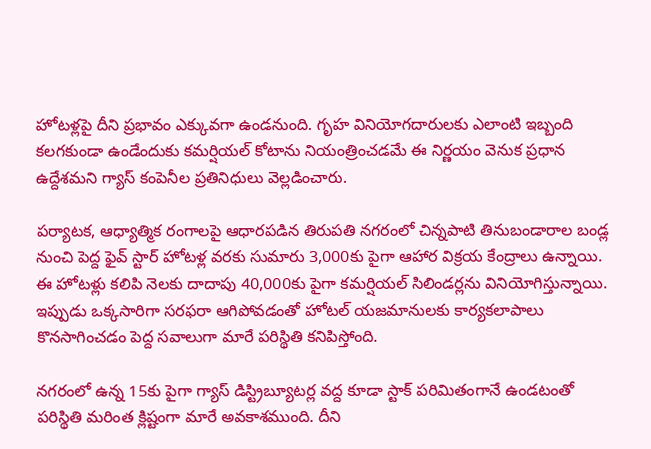హోటళ్లపై దీని ప్రభావం ఎక్కువగా ఉండనుంది. గృహ వినియోగదారులకు ఎలాంటి ఇబ్బంది కలగకుండా ఉండేందుకు కమర్షియల్ కోటాను నియంత్రించడమే ఈ నిర్ణయం వెనుక ప్రధాన ఉద్దేశమని గ్యాస్ కంపెనీల ప్రతినిధులు వెల్లడించారు.

పర్యాటక, ఆధ్యాత్మిక రంగాలపై ఆధారపడిన తిరుపతి నగరంలో చిన్నపాటి తినుబండారాల బండ్ల నుంచి పెద్ద ఫైవ్ స్టార్ హోటళ్ల వరకు సుమారు 3,000కు పైగా ఆహార విక్రయ కేంద్రాలు ఉన్నాయి. ఈ హోటళ్లు కలిపి నెలకు దాదాపు 40,000కు పైగా కమర్షియల్ సిలిండర్లను వినియోగిస్తున్నాయి. ఇప్పుడు ఒక్కసారిగా సరఫరా ఆగిపోవడంతో హోటల్ యజమానులకు కార్యకలాపాలు కొనసాగించడం పెద్ద సవాలుగా మారే పరిస్థితి కనిపిస్తోంది.

నగరంలో ఉన్న 15కు పైగా గ్యాస్ డిస్ట్రిబ్యూటర్ల వద్ద కూడా స్టాక్ పరిమితంగానే ఉండటంతో పరిస్థితి మరింత క్లిష్టంగా మారే అవకాశముంది. దీని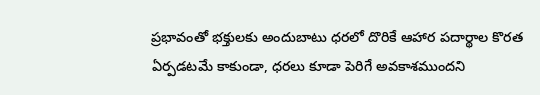ప్రభావంతో భక్తులకు అందుబాటు ధరలో దొరికే ఆహార పదార్థాల కొరత ఏర్పడటమే కాకుండా, ధరలు కూడా పెరిగే అవకాశముందని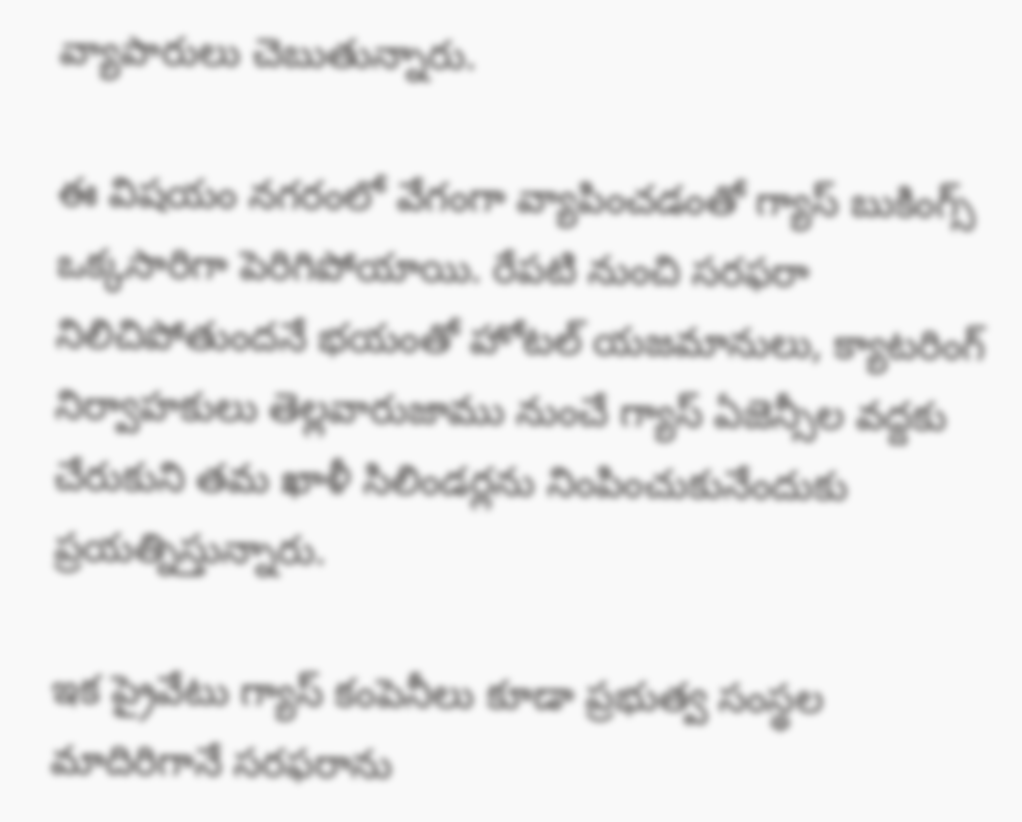వ్యాపారులు చెబుతున్నారు.

ఈ విషయం నగరంలో వేగంగా వ్యాపించడంతో గ్యాస్ బుకింగ్స్ ఒక్కసారిగా పెరిగిపోయాయి. రేపటి నుంచి సరఫరా నిలిచిపోతుందనే భయంతో హోటల్ యజమానులు, క్యాటరింగ్ నిర్వాహకులు తెల్లవారుజాము నుంచే గ్యాస్ ఏజెన్సీల వద్దకు చేరుకుని తమ ఖాళీ సిలిండర్లను నింపించుకునేందుకు ప్రయత్నిస్తున్నారు.

ఇక ప్రైవేటు గ్యాస్ కంపెనీలు కూడా ప్రభుత్వ సంస్థల మాదిరిగానే సరఫరాను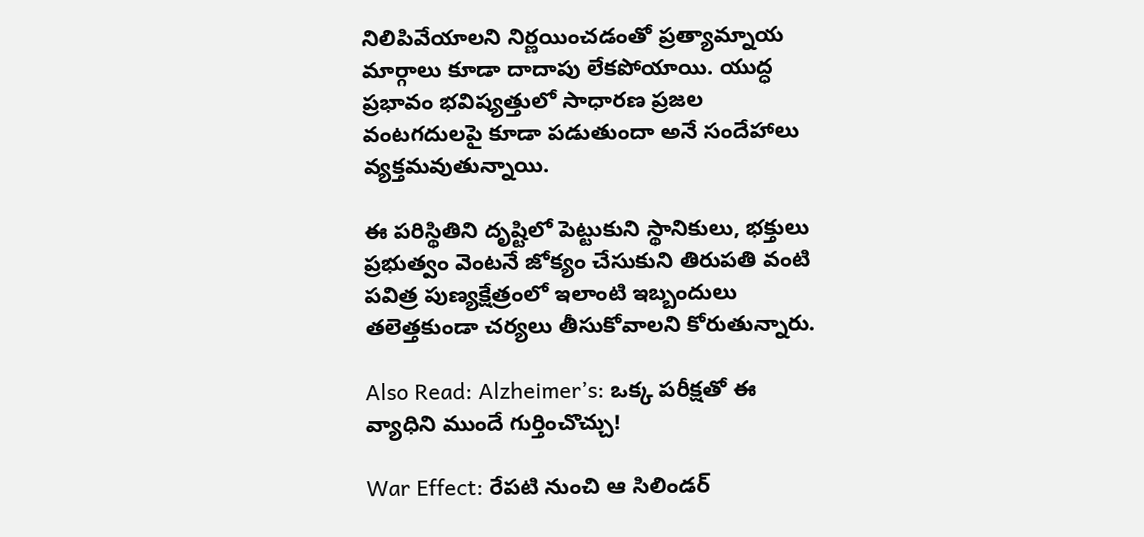నిలిపివేయాలని నిర్ణయించడంతో ప్రత్యామ్నాయ మార్గాలు కూడా దాదాపు లేకపోయాయి. యుద్ధ ప్రభావం భవిష్యత్తులో సాధారణ ప్రజల వంటగదులపై కూడా పడుతుందా అనే సందేహాలు వ్యక్తమవుతున్నాయి.

ఈ పరిస్థితిని దృష్టిలో పెట్టుకుని స్థానికులు, భక్తులు ప్రభుత్వం వెంటనే జోక్యం చేసుకుని తిరుపతి వంటి పవిత్ర పుణ్యక్షేత్రంలో ఇలాంటి ఇబ్బందులు తలెత్తకుండా చర్యలు తీసుకోవాలని కోరుతున్నారు.

Also Read: Alzheimer’s: ఒక్క పరీక్షతో ఈ వ్యాధిని ముందే గుర్తించొచ్చు!

War Effect: రేపటి నుంచి ఆ సిలిండర్‌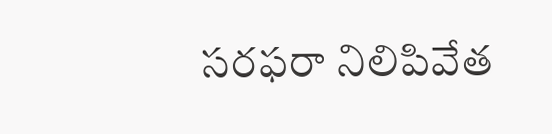సరఫరా నిలిపివేత